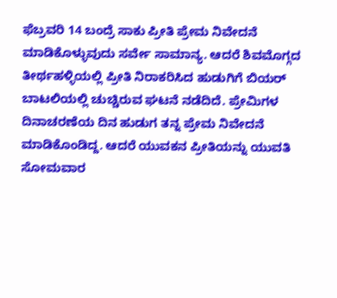ಫೆಬ್ರವರಿ 14 ಬಂದ್ರೆ ಸಾಕು ಪ್ರೀತಿ ಪ್ರೇಮ ನಿವೇದನೆ ಮಾಡಿಕೊಳ್ಳುವುದು ಸರ್ವೇ ಸಾಮಾನ್ಯ. ಆದರೆ ಶಿವಮೊಗ್ಗದ ತೀರ್ಥಹಳ್ಳಿಯಲ್ಲಿ ಪ್ರೀತಿ ನಿರಾಕರಿಸಿದ ಹುಡುಗಿಗೆ ಬಿಯರ್ ಬಾಟಲಿಯಲ್ಲಿ ಚುಚ್ಚಿರುವ ಘಟನೆ ನಡೆದಿದೆ. ಪ್ರೇಮಿಗಳ ದಿನಾಚರಣೆಯ ದಿನ ಹುಡುಗ ತನ್ನ ಪ್ರೇಮ ನಿವೇದನೆ ಮಾಡಿಕೊಂಡಿದ್ದ. ಆದರೆ ಯುವಕನ ಪ್ರೀತಿಯನ್ನು ಯುವತಿ ಸೋಮವಾರ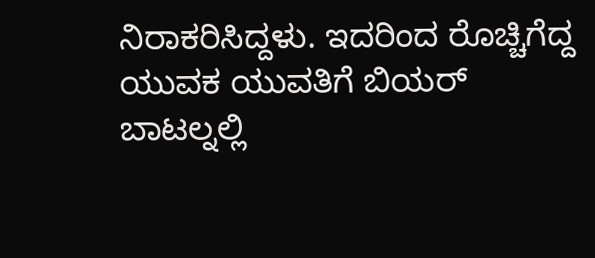ನಿರಾಕರಿಸಿದ್ದಳು. ಇದರಿಂದ ರೊಚ್ಚಿಗೆದ್ದ ಯುವಕ ಯುವತಿಗೆ ಬಿಯರ್ ಬಾಟಲ್ನಲ್ಲಿ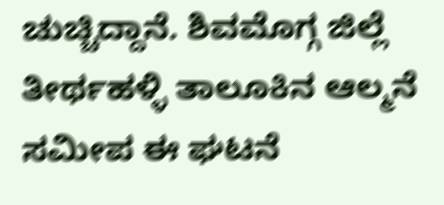ಚುಚ್ಚಿದ್ದಾನೆ. ಶಿವಮೊಗ್ಗ ಜಿಲ್ಲೆ ತೀರ್ಥಹಳ್ಳಿ ತಾಲೂಕಿನ ಆಲ್ಮನೆ ಸಮೀಪ ಈ ಘಟನೆ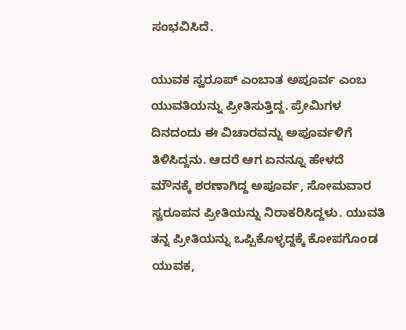ಸಂಭವಿಸಿದೆ.

ಯುವಕ ಸ್ವರೂಪ್ ಎಂಬಾತ ಅಪೂರ್ವ ಎಂಬ ಯುವತಿಯನ್ನು ಪ್ರೀತಿಸುತ್ತಿದ್ದ. ಪ್ರೇಮಿಗಳ ದಿನದಂದು ಈ ವಿಚಾರವನ್ನು ಅಪೂರ್ವಳಿಗೆ ತಿಳಿಸಿದ್ದನು. ಆದರೆ ಆಗ ಏನನ್ನೂ ಹೇಳದೆ ಮೌನಕ್ಕೆ ಶರಣಾಗಿದ್ದ ಅಪೂರ್ವ, ಸೋಮವಾರ ಸ್ವರೂಪನ ಪ್ರೀತಿಯನ್ನು ನಿರಾಕರಿಸಿದ್ದಳು. ಯುವತಿ ತನ್ನ ಪ್ರೀತಿಯನ್ನು ಒಪ್ಪಿಕೊಳ್ಳದ್ದಕ್ಕೆ ಕೋಪಗೊಂಡ ಯುವಕ,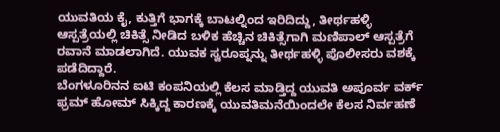ಯುವತಿಯ ಕೈ, ಕುತ್ತಿಗೆ ಭಾಗಕ್ಕೆ ಬಾಟಲ್ನಿಂದ ಇರಿದಿದ್ದು, ತೀರ್ಥಹಳ್ಳಿ ಆಸ್ಪತ್ರೆಯಲ್ಲಿ ಚಿಕಿತ್ಸೆ ನೀಡಿದ ಬಳಿಕ ಹೆಚ್ಚಿನ ಚಿಕಿತ್ಸೆಗಾಗಿ ಮಣಿಪಾಲ್ ಆಸ್ಪತ್ರೆಗೆ ರವಾನೆ ಮಾಡಲಾಗಿದೆ. ಯುವಕ ಸ್ವರೂಪ್ನನ್ನು ತೀರ್ಥಹಳ್ಳಿ ಪೊಲೀಸರು ವಶಕ್ಕೆ ಪಡೆದಿದ್ದಾರೆ.
ಬೆಂಗಳೂರಿನನ ಐಟಿ ಕಂಪನಿಯಲ್ಲಿ ಕೆಲಸ ಮಾಡ್ತಿದ್ದ ಯುವತಿ ಅಪೂರ್ವ ವರ್ಕ್ ಫ್ರಮ್ ಹೋಮ್ ಸಿಕ್ಕಿದ್ದ ಕಾರಣಕ್ಕೆ ಯುವತಿಮನೆಯಿಂದಲೇ ಕೆಲಸ ನಿರ್ವಹಣೆ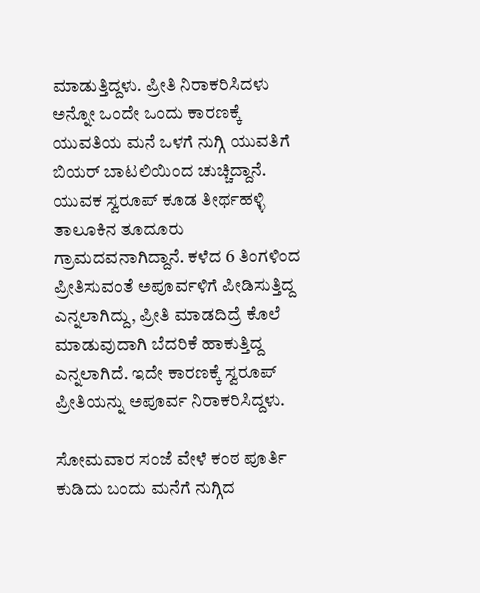ಮಾಡುತ್ತಿದ್ದಳು. ಪ್ರೀತಿ ನಿರಾಕರಿಸಿದಳು ಅನ್ನೋ ಒಂದೇ ಒಂದು ಕಾರಣಕ್ಕೆ ಯುವತಿಯ ಮನೆ ಒಳಗೆ ನುಗ್ಗಿ ಯುವತಿಗೆ ಬಿಯರ್ ಬಾಟಲಿಯಿಂದ ಚುಚ್ಚಿದ್ದಾನೆ. ಯುವಕ ಸ್ವರೂಪ್ ಕೂಡ ತೀರ್ಥಹಳ್ಳಿ ತಾಲೂಕಿನ ತೂದೂರು ಗ್ರಾಮದವನಾಗಿದ್ದಾನೆ. ಕಳೆದ 6 ತಿಂಗಳಿಂದ ಪ್ರೀತಿಸುವಂತೆ ಅಪೂರ್ವಳಿಗೆ ಪೀಡಿಸುತ್ತಿದ್ದ ಎನ್ನಲಾಗಿದ್ದು, ಪ್ರೀತಿ ಮಾಡದಿದ್ರೆ ಕೊಲೆ ಮಾಡುವುದಾಗಿ ಬೆದರಿಕೆ ಹಾಕುತ್ತಿದ್ದ ಎನ್ನಲಾಗಿದೆ. ಇದೇ ಕಾರಣಕ್ಕೆ ಸ್ವರೂಪ್ ಪ್ರೀತಿಯನ್ನು ಅಪೂರ್ವ ನಿರಾಕರಿಸಿದ್ದಳು.

ಸೋಮವಾರ ಸಂಜೆ ವೇಳೆ ಕಂಠ ಪೂರ್ತಿ ಕುಡಿದು ಬಂದು ಮನೆಗೆ ನುಗ್ಗಿದ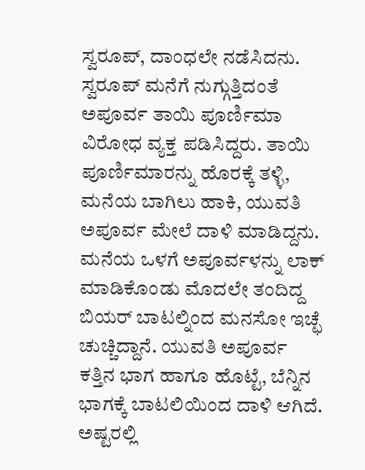ಸ್ವರೂಪ್, ದಾಂಧಲೇ ನಡೆಸಿದನು. ಸ್ವರೂಪ್ ಮನೆಗೆ ನುಗ್ಗುತ್ತಿದಂತೆ ಅಪೂರ್ವ ತಾಯಿ ಪೂರ್ಣಿಮಾ ವಿರೋಧ ವ್ಯಕ್ತ ಪಡಿಸಿದ್ದರು. ತಾಯಿ ಪೂರ್ಣಿಮಾರನ್ನು ಹೊರಕ್ಕೆ ತಳ್ಳಿ, ಮನೆಯ ಬಾಗಿಲು ಹಾಕಿ, ಯುವತಿ ಅಪೂರ್ವ ಮೇಲೆ ದಾಳಿ ಮಾಡಿದ್ದನು. ಮನೆಯ ಒಳಗೆ ಅಪೂರ್ವಳನ್ನು ಲಾಕ್ ಮಾಡಿಕೊಂಡು ಮೊದಲೇ ತಂದಿದ್ದ ಬಿಯರ್ ಬಾಟಲ್ನಿಂದ ಮನಸೋ ಇಚ್ಛೆ ಚುಚ್ಚಿದ್ದಾನೆ. ಯುವತಿ ಅಪೂರ್ವ ಕತ್ತಿನ ಭಾಗ ಹಾಗೂ ಹೊಟ್ಟೆ, ಬೆನ್ನಿನ ಭಾಗಕ್ಕೆ ಬಾಟಲಿಯಿಂದ ದಾಳಿ ಆಗಿದೆ. ಅಷ್ಟರಲ್ಲಿ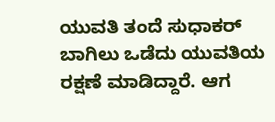ಯುವತಿ ತಂದೆ ಸುಧಾಕರ್ ಬಾಗಿಲು ಒಡೆದು ಯುವತಿಯ ರಕ್ಷಣೆ ಮಾಡಿದ್ದಾರೆ. ಆಗ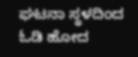ಘಟನಾ ಸ್ಥಳದಿಂದ ಓಡಿ ಹೋದ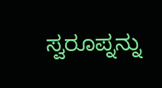ಸ್ವರೂಪ್ನನ್ನು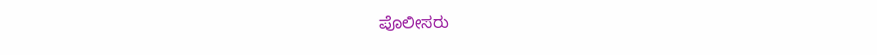ಪೊಲೀಸರು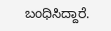ಬಂಧಿಸಿದ್ದಾರೆ.